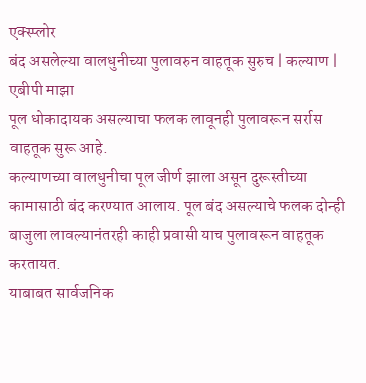एक्स्प्लोर
बंद असलेल्या वालधुनीच्या पुलावरुन वाहतूक सुरुच | कल्याण | एबीपी माझा
पूल धोकादायक असल्याचा फलक लावूनही पुलावरून सर्रास वाहतूक सुरू आहे.
कल्याणच्या वालधुनीचा पूल जीर्ण झाला असून दुरूस्तीच्या कामासाठी बंद करण्यात आलाय. पूल बंद असल्याचे फलक दोन्ही बाजुला लावल्यानंतरही काही प्रवासी याच पुलावरून वाहतूक करतायत.
याबाबत सार्वजनिक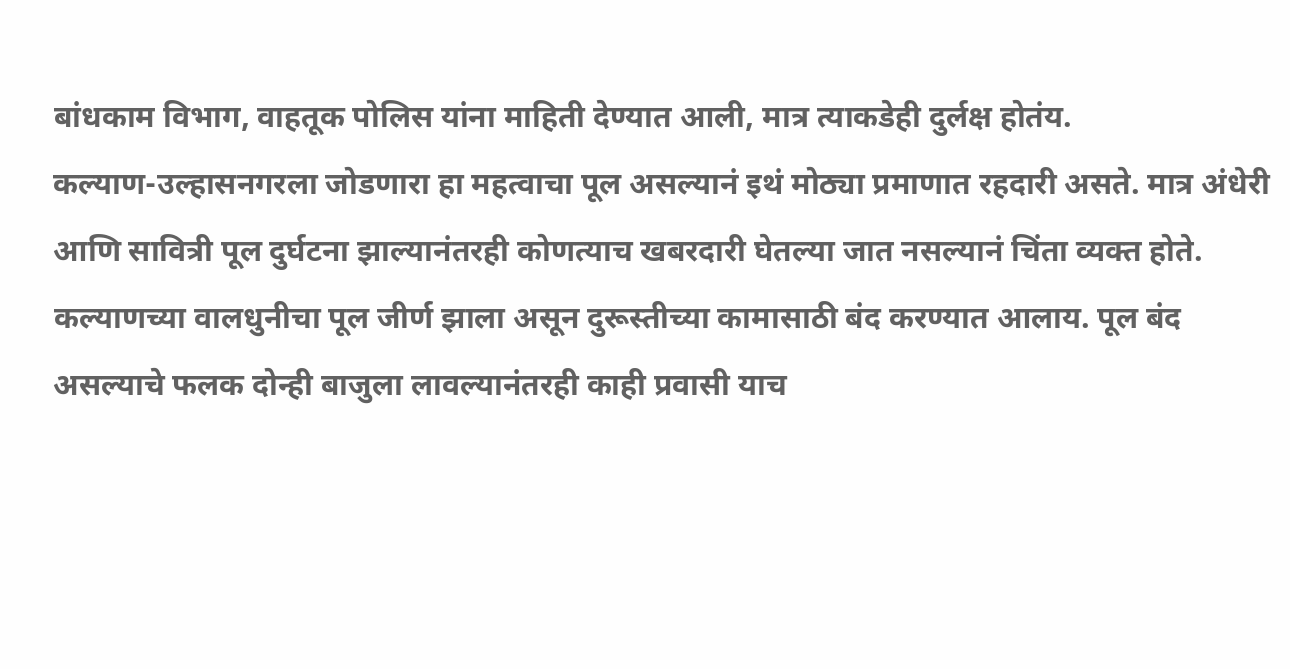बांधकाम विभाग, वाहतूक पोलिस यांना माहिती देण्यात आली, मात्र त्याकडेही दुर्लक्ष होतंय.
कल्याण-उल्हासनगरला जोडणारा हा महत्वाचा पूल असल्यानं इथं मोठ्या प्रमाणात रहदारी असते. मात्र अंधेरी आणि सावित्री पूल दुर्घटना झाल्यानंतरही कोणत्याच खबरदारी घेतल्या जात नसल्यानं चिंता व्यक्त होते.
कल्याणच्या वालधुनीचा पूल जीर्ण झाला असून दुरूस्तीच्या कामासाठी बंद करण्यात आलाय. पूल बंद असल्याचे फलक दोन्ही बाजुला लावल्यानंतरही काही प्रवासी याच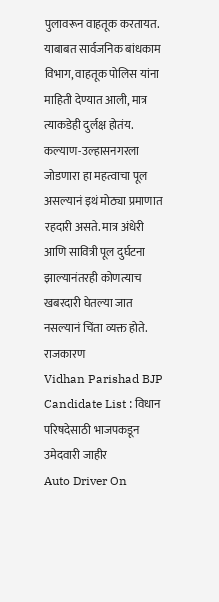पुलावरून वाहतूक करतायत.
याबाबत सार्वजनिक बांधकाम विभाग, वाहतूक पोलिस यांना माहिती देण्यात आली, मात्र त्याकडेही दुर्लक्ष होतंय.
कल्याण-उल्हासनगरला जोडणारा हा महत्वाचा पूल असल्यानं इथं मोठ्या प्रमाणात रहदारी असते. मात्र अंधेरी आणि सावित्री पूल दुर्घटना झाल्यानंतरही कोणत्याच खबरदारी घेतल्या जात नसल्यानं चिंता व्यक्त होते.
राजकारण
Vidhan Parishad BJP Candidate List : विधान परिषदेसाठी भाजपकडून उमेदवारी जाहीर
Auto Driver On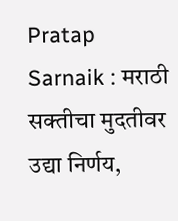Pratap Sarnaik : मराठी सक्तीचा मुदतीवर उद्या निर्णय,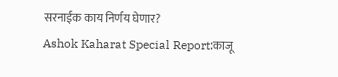सरनाईक काय निर्णय घेणार?
Ashok Kaharat Special Report:काजू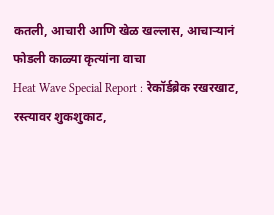कतली, आचारी आणि खेळ खल्लास, आचाऱ्यानं फोडली काळ्या कृत्यांना वाचा
Heat Wave Special Report : रेकॉर्डब्रेक रखरखाट, रस्त्यावर शुकशुकाट,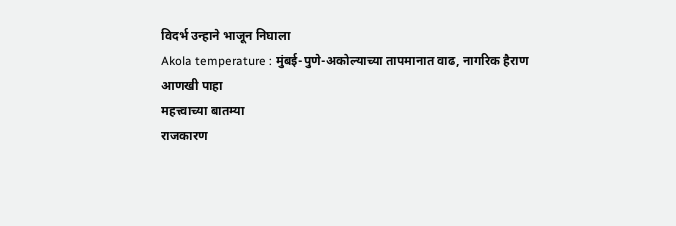विदर्भ उन्हाने भाजून निघाला
Akola temperature : मुंबई-पुणे-अकोल्याच्या तापमानात वाढ, नागरिक हैराण
आणखी पाहा
महत्त्वाच्या बातम्या
राजकारण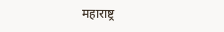महाराष्ट्र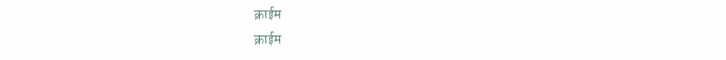क्राईम
क्राईम